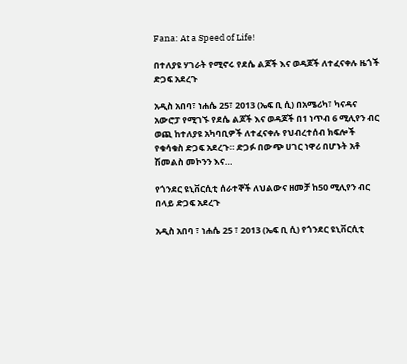Fana: At a Speed of Life!

በተለያዩ ሃገራት የሚኖሩ የደሴ ልጆች እና ወዳጆች ለተፈናቀሉ ዜጎች ድጋፍ አደረጉ

አዲስ አበባ፣ ነሐሴ 25፣ 2013 (ኤፍ ቢ ሲ) በአሜሪካ፣ ካናዳና አውሮፓ የሚገኙ የደሴ ልጆች እና ወዳጆች በ1 ነጥብ 6 ሚሊየን ብር ወጪ ከተለያዩ አካባቢዎች ለተፈናቀሉ የህብረተሰብ ክፍሎች የቁሳቁስ ድጋፍ አደረጉ። ድጋፉ በውጭ ሀገር ነዋሪ በሆኑት አቶ ሽመልስ መኮንን እና…

የጎንደር ዩኒቨርሲቲ ሰራተኞች ለህልውና ዘመቻ ከ50 ሚሊየን ብር በላይ ድጋፍ አደረጉ

አዲስ አበባ ፣ ነሐሴ 25 ፣ 2013 (ኤፍ ቢ ሲ) የጎንደር ዩኒቨርሲቲ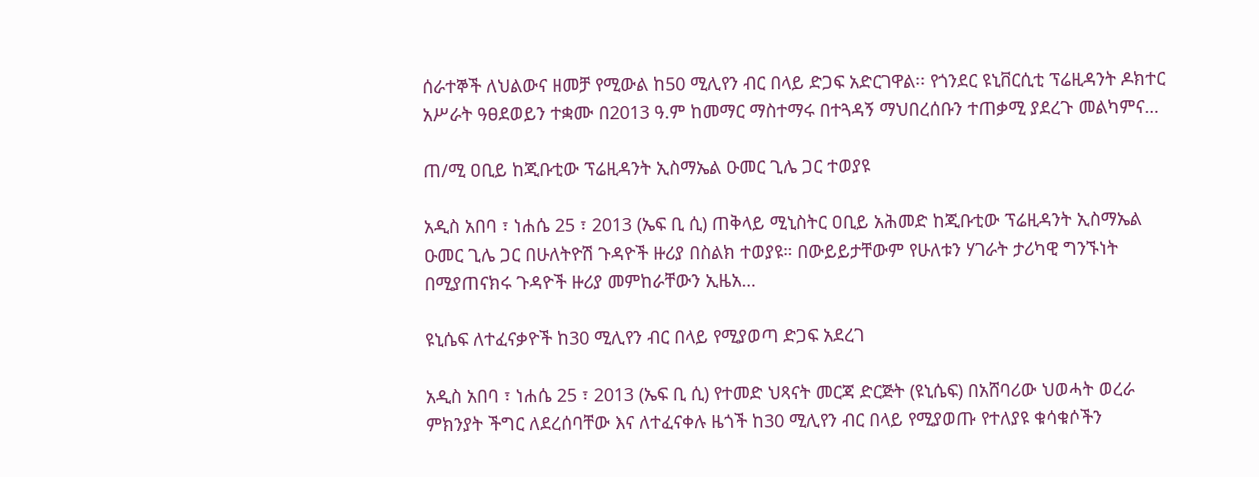ሰራተኞች ለህልውና ዘመቻ የሚውል ከ50 ሚሊየን ብር በላይ ድጋፍ አድርገዋል፡፡ የጎንደር ዩኒቨርሲቲ ፕሬዚዳንት ዶክተር አሥራት ዓፀደወይን ተቋሙ በ2013 ዓ.ም ከመማር ማስተማሩ በተጓዳኝ ማህበረሰቡን ተጠቃሚ ያደረጉ መልካምና…

ጠ/ሚ ዐቢይ ከጂቡቲው ፕሬዚዳንት ኢስማኤል ዑመር ጊሌ ጋር ተወያዩ

አዲስ አበባ ፣ ነሐሴ 25 ፣ 2013 (ኤፍ ቢ ሲ) ጠቅላይ ሚኒስትር ዐቢይ አሕመድ ከጂቡቲው ፕሬዚዳንት ኢስማኤል ዑመር ጊሌ ጋር በሁለትዮሽ ጉዳዮች ዙሪያ በስልክ ተወያዩ። በውይይታቸውም የሁለቱን ሃገራት ታሪካዊ ግንኙነት በሚያጠናክሩ ጉዳዮች ዙሪያ መምከራቸውን ኢዜአ…

ዩኒሴፍ ለተፈናቃዮች ከ30 ሚሊየን ብር በላይ የሚያወጣ ድጋፍ አደረገ

አዲስ አበባ ፣ ነሐሴ 25 ፣ 2013 (ኤፍ ቢ ሲ) የተመድ ህጻናት መርጃ ድርጅት (ዩኒሴፍ) በአሸባሪው ህወሓት ወረራ ምክንያት ችግር ለደረሰባቸው እና ለተፈናቀሉ ዜጎች ከ30 ሚሊየን ብር በላይ የሚያወጡ የተለያዩ ቁሳቁሶችን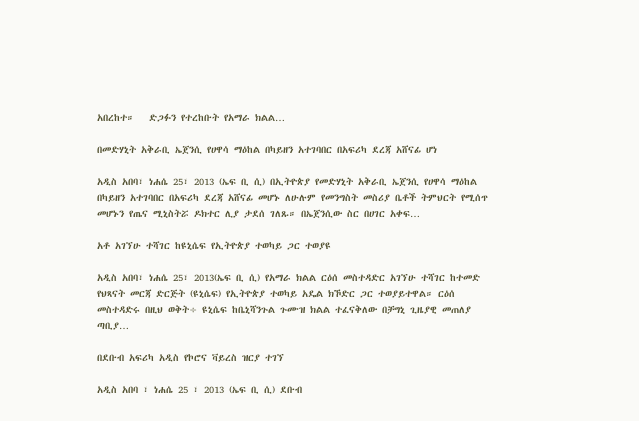አበረከተ።   ድጋፉን የተረከቡት የአማራ ክልል…

በመድሃኒት አቅራቢ ኤጀንሲ የሀዋሳ ማዕከል በካይዘን አተገባበር በአፍሪካ ደረጃ አሸናፊ ሆነ

አዲስ አበባ፣ ነሐሴ 25፣ 2013 (ኤፍ ቢ ሲ) በኢትዮጵያ የመድሃኒት አቅራቢ ኤጀንሲ የሀዋሳ ማዕከል በካይዘን አተገባበር በአፍሪካ ደረጃ አሸናፊ መሆኑ ለሁሉም የመንግስት መስሪያ ቤቶች ትምህርት የሚሰጥ መሆኑን የጤና ሚኒስትሯ ዶክተር ሊያ ታደሰ ገለጹ። በኤጀንሲው ስር በሀገር አቀፍ…

አቶ አገኘሁ ተሻገር ከዩኒሴፍ የኢትዮጵያ ተወካይ ጋር ተወያዩ

አዲስ አበባ፣ ነሐሴ 25፣ 2013(ኤፍ ቢ ሲ) የአማራ ክልል ርዕሰ መስተዳድር አገኘሁ ተሻገር ከተመድ የህጻናት መርጃ ድርጅት (ዩኒሴፍ) የኢትዮጵያ ተወካይ አዴል ክኾድር ጋር ተወያይተዋል። ርዕሰ መስተዳድሩ በዚህ ወቅት÷ ዩኒሴፍ ከቤኒሻንጉል ጉሙዝ ክልል ተፈናቅለው በቻግኒ ጊዜያዊ መጠለያ ጣቢያ…

በደቡብ አፍሪካ አዲስ የኮሮና ቫይረስ ዝርያ ተገኘ

አዲስ አበባ ፣ ነሐሴ 25 ፣ 2013 (ኤፍ ቢ ሲ) ደቡብ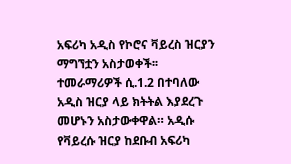አፍሪካ አዲስ የኮሮና ቫይረስ ዝርያን ማግኘቷን አስታወቀች፡፡ ተመራማሪዎች ሲ.1.2 በተባለው አዲስ ዝርያ ላይ ክትትል እያደረጉ መሆኑን አስታውቀዋል። አዲሱ የቫይረሱ ዝርያ ከደቡብ አፍሪካ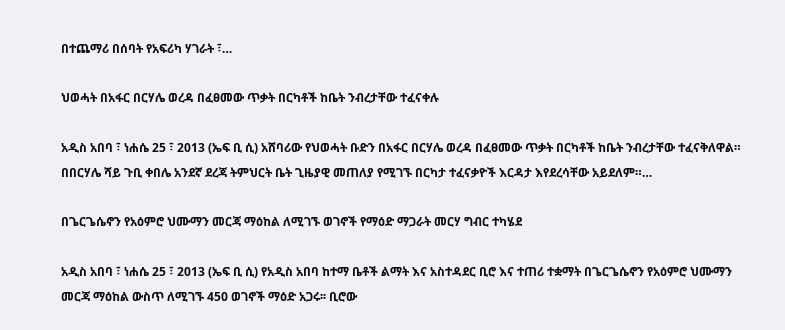በተጨማሪ በሰባት የአፍሪካ ሃገራት ፣…

ህወሓት በአፋር በርሃሌ ወረዳ በፈፀመው ጥቃት በርካቶች ከቤት ንብረታቸው ተፈናቀሉ

አዲስ አበባ ፣ ነሐሴ 25 ፣ 2013 (ኤፍ ቢ ሲ) አሸባሪው የህወሓት ቡድን በአፋር በርሃሌ ወረዳ በፈፀመው ጥቃት በርካቶች ከቤት ንብረታቸው ተፈናቅለዋል። በበርሃሌ ሻይ ጉቢ ቀበሌ አንደኛ ደረጃ ትምህርት ቤት ጊዜያዊ መጠለያ የሚገኙ በርካታ ተፈናቃዮች እርዳታ እየደረሳቸው አይደለም።…

በጌርጌሴኖን የአዕምሮ ህሙማን መርጃ ማዕከል ለሚገኙ ወገኖች የማዕድ ማጋራት መርሃ ግብር ተካሄደ

አዲስ አበባ ፣ ነሐሴ 25 ፣ 2013 (ኤፍ ቢ ሲ) የአዲስ አበባ ከተማ ቤቶች ልማት እና አስተዳደር ቢሮ እና ተጠሪ ተቋማት በጌርጌሴኖን የአዕምሮ ህሙማን መርጃ ማዕከል ውስጥ ለሚገኙ 450 ወገኖች ማዕድ አጋሩ፡፡ ቢሮው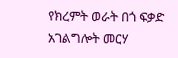የክረምት ወራት በጎ ፍቃድ አገልግሎት መርሃ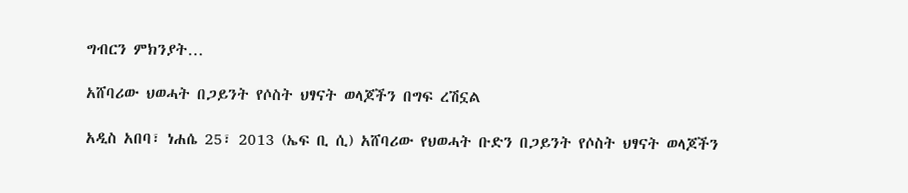ግብርን ምክንያት…

አሸባሪው ህወሓት በጋይንት የሶስት ህፃናት ወላጆችን በግፍ ረሽኗል

አዲስ አበባ፣ ነሐሴ 25፣ 2013 (ኤፍ ቢ ሲ) አሸባሪው የህወሓት ቡድን በጋይንት የሶስት ህፃናት ወላጆችን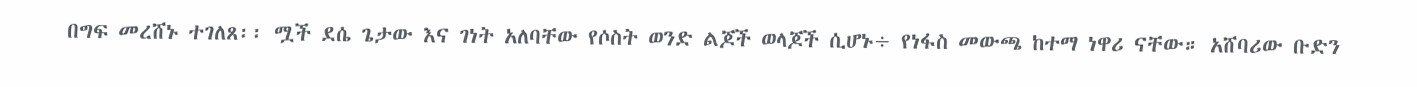በግፍ መረሸኑ ተገለጸ፡፡ ሟች ደሴ ጌታው እና ገነት አለባቸው የሶስት ወንድ ልጆች ወላጆች ሲሆኑ÷ የነፋስ መውጫ ከተማ ነዋሪ ናቸው። አሸባሪው ቡድን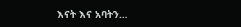እናት እና አባትን…